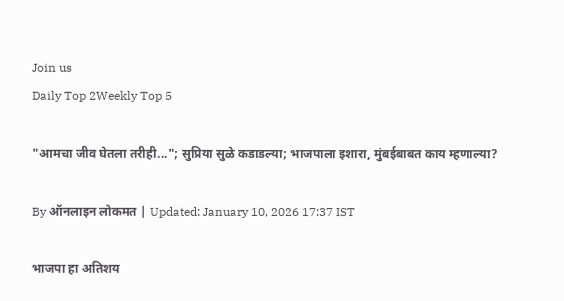Join us
Daily Top 2Weekly Top 5

"आमचा जीव घेतला तरीही..."; सुप्रिया सुळे कडाडल्या; भाजपाला इशारा, मुंबईबाबत काय म्हणाल्या?

By ऑनलाइन लोकमत | Updated: January 10, 2026 17:37 IST

भाजपा हा अतिशय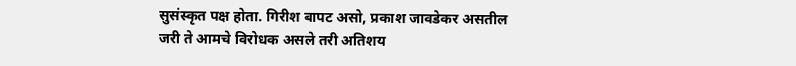सुसंस्कृत पक्ष होता. गिरीश बापट असो, प्रकाश जावडेकर असतील जरी ते आमचे विरोधक असले तरी अतिशय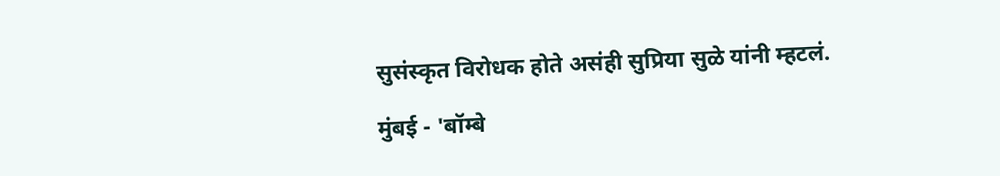सुसंस्कृत विरोधक होते असंही सुप्रिया सुळे यांनी म्हटलं.

मुंबई - 'बॉम्बे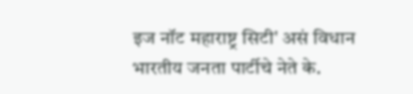इज नॉट महाराष्ट्र सिटी' असं विधान भारतीय जनता पार्टीचे नेते के.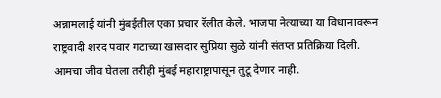अन्नामलाई यांनी मुंबईतील एका प्रचार रॅलीत केले. भाजपा नेत्याच्या या विधानावरून राष्ट्रवादी शरद पवार गटाच्या खासदार सुप्रिया सुळे यांनी संतप्त प्रतिक्रिया दिली. आमचा जीव घेतला तरीही मुंबई महाराष्ट्रापासून तुटू देणार नाही.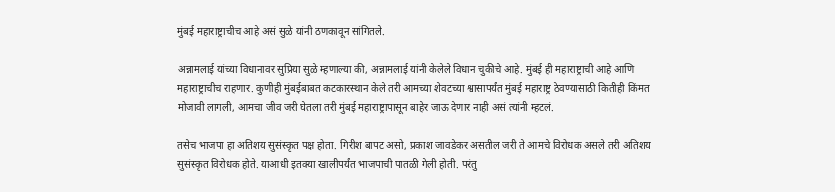मुंबई महाराष्ट्राचीच आहे असं सुळे यांनी ठणकावून सांगितले.

अन्नामलाई यांच्या विधानावर सुप्रिया सुळे म्हणाल्या की, अन्नामलाई यांनी केलेले विधान चुकीचे आहे. मुंबई ही महाराष्ट्राची आहे आणि महाराष्ट्राचीच राहणार. कुणीही मुंबईबाबत कटकारस्थान केले तरी आमच्या शेवटच्या श्वासापर्यंत मुंबई महाराष्ट्र ठेवण्यासाठी कितीही किंमत मोजावी लागली, आमचा जीव जरी घेतला तरी मुंबई महाराष्ट्रापासून बाहेर जाऊ देणार नाही असं त्यांनी म्हटलं.

तसेच भाजपा हा अतिशय सुसंस्कृत पक्ष होता. गिरीश बापट असो, प्रकाश जावडेकर असतील जरी ते आमचे विरोधक असले तरी अतिशय सुसंस्कृत विरोधक होते. याआधी इतक्या खालीपर्यंत भाजपाची पातळी गेली होती. परंतु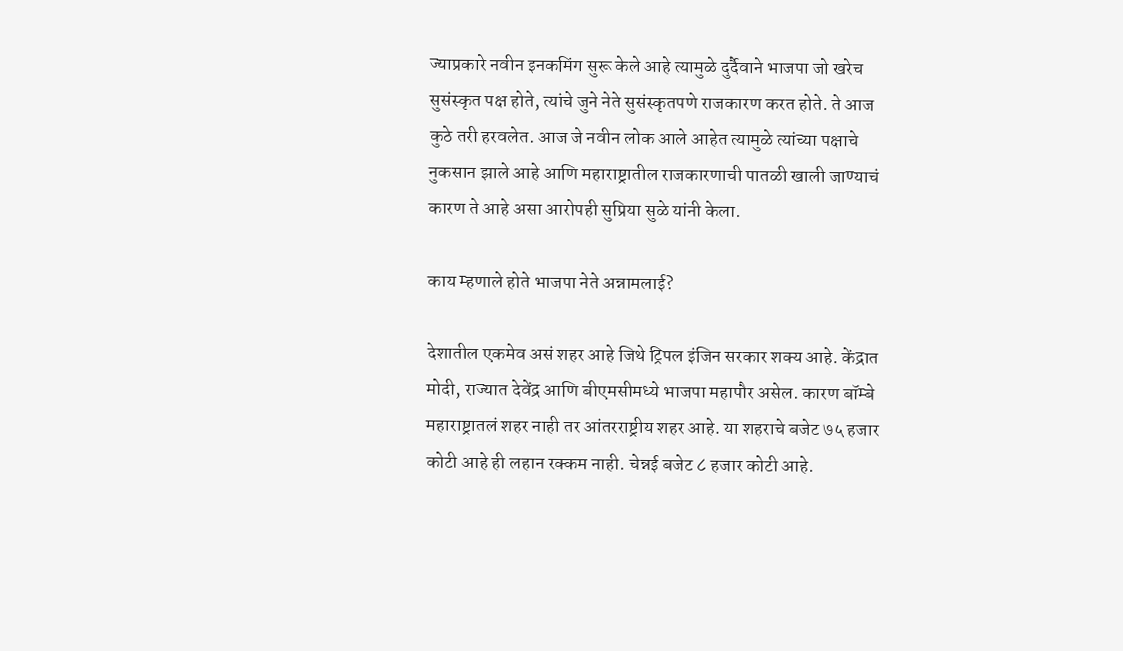ज्याप्रकारे नवीन इनकमिंग सुरू केले आहे त्यामुळे दुर्दैवाने भाजपा जो खरेच सुसंस्कृत पक्ष होते, त्यांचे जुने नेते सुसंस्कृतपणे राजकारण करत होते. ते आज कुठे तरी हरवलेत. आज जे नवीन लोक आले आहेत त्यामुळे त्यांच्या पक्षाचे नुकसान झाले आहे आणि महाराष्ट्रातील राजकारणाची पातळी खाली जाण्याचं कारण ते आहे असा आरोपही सुप्रिया सुळे यांनी केला.

काय म्हणाले होते भाजपा नेते अन्नामलाई?

देशातील एकमेव असं शहर आहे जिथे ट्रिपल इंजिन सरकार शक्य आहे. केंद्रात मोदी, राज्यात देवेंद्र आणि बीएमसीमध्ये भाजपा महापौर असेल. कारण बॉम्बे महाराष्ट्रातलं शहर नाही तर आंतरराष्ट्रीय शहर आहे. या शहराचे बजेट ७५ हजार कोटी आहे ही लहान रक्कम नाही. चेन्नई बजेट ८ हजार कोटी आहे.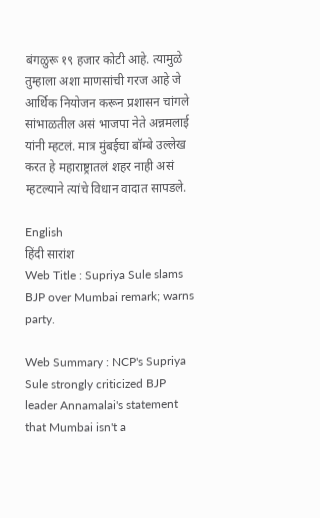बंगळुरू १९ हजार कोटी आहे. त्यामुळे तुम्हाला अशा माणसांची गरज आहे जे आर्थिक नियोजन करून प्रशासन चांगले सांभाळतील असं भाजपा नेते अन्नमलाई यांनी म्हटलं. मात्र मुंबईचा बॉम्बे उल्लेख करत हे महाराष्ट्रातलं शहर नाही असं म्हटल्याने त्यांचे विधान वादात सापडले.

English
हिंदी सारांश
Web Title : Supriya Sule slams BJP over Mumbai remark; warns party.

Web Summary : NCP's Supriya Sule strongly criticized BJP leader Annamalai's statement that Mumbai isn't a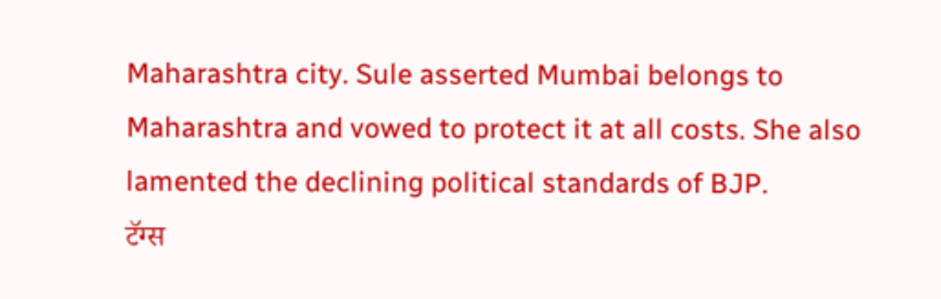Maharashtra city. Sule asserted Mumbai belongs to Maharashtra and vowed to protect it at all costs. She also lamented the declining political standards of BJP.
टॅग्स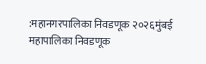:महानगरपालिका निवडणूक २०२६मुंबई महापालिका निवडणूक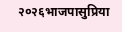२०२६भाजपासुप्रिया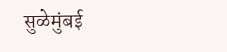सुळेमुंबई